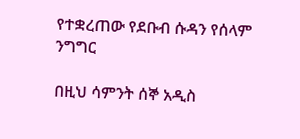የተቋረጠው የደቡብ ሱዳን የሰላም ንግግር

በዚህ ሳምንት ሰኞ አዲስ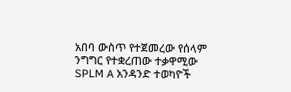አበባ ውስጥ የተጀመረው የሰላም ንግግር የተቋረጠው ተቃዋሚው SPLM A አንዳንድ ተወካዮች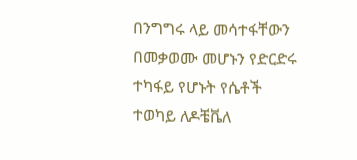በንግግሩ ላይ መሳተፋቸውን በመቃወሙ መሆኑን የድርድሩ ተካፋይ የሆኑት የሴቶች ተወካይ ለዶቼቬለ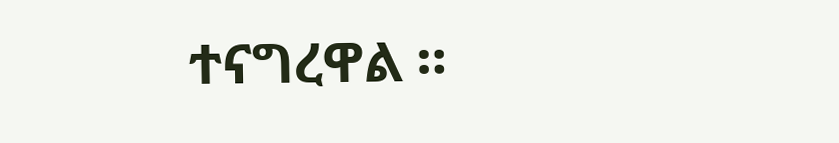ተናግረዋል ።